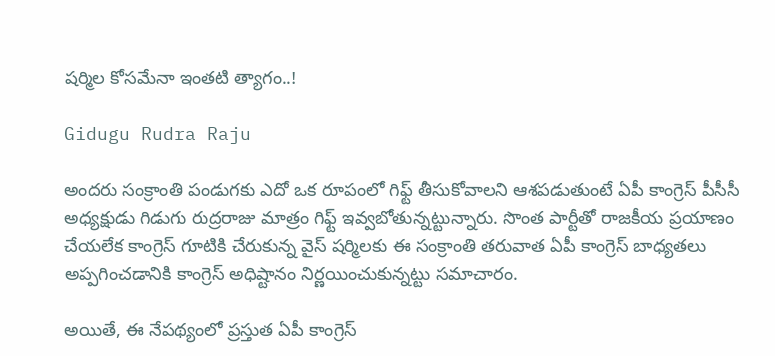షర్మిల కోసమేనా ఇంతటి త్యాగం..!

Gidugu Rudra Raju

అందరు సంక్రాంతి పండుగకు ఎదో ఒక రూపంలో గిఫ్ట్ తీసుకోవాలని ఆశపడుతుంటే ఏపీ కాంగ్రెస్ పీసీసీ అధ్యక్షుడు గిడుగు రుద్రరాజు మాత్రం గిఫ్ట్ ఇవ్వబోతున్నట్టున్నారు. సొంత పార్టీతో రాజకీయ ప్రయాణం చేయలేక కాంగ్రెస్ గూటికి చేరుకున్న వైస్ షర్మిలకు ఈ సంక్రాంతి తరువాత ఏపీ కాంగ్రెస్ బాధ్యతలు అప్పగించడానికి కాంగ్రెస్ అధిష్టానం నిర్ణయించుకున్నట్టు సమాచారం.

అయితే, ఈ నేపథ్యంలో ప్రస్తుత ఏపీ కాంగ్రెస్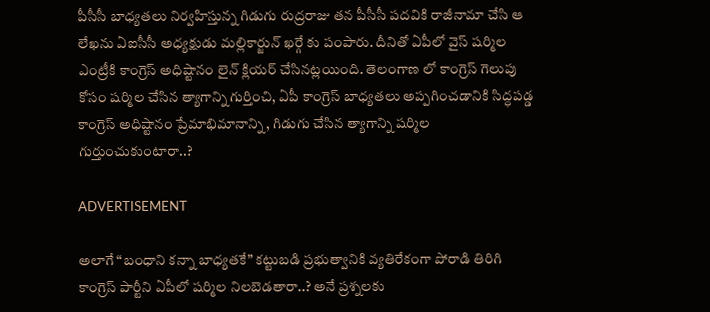పీసీసీ బాధ్యతలు నిర్వహిస్తున్న గిడుగు రుద్రరాజు తన పీసీసీ పదవికి రాజీనామా చేసి ఆ లేఖను ఏఐసీసీ అధ్యక్షుడు మల్లికార్జున్ ఖర్గే కు పంపారు. దీనితో ఏపీలో వైస్ షర్మిల ఎంట్రీకి కాంగ్రెస్ అధిష్టానం లైన్ క్లియర్ చేసినట్లయింది. తెలంగాణ లో కాంగ్రెస్ గెలుపు కోసం షర్మిల చేసిన త్యాగాన్ని గుర్తించి, ఏపీ కాంగ్రెస్ బాధ్యతలు అప్పగించడానికి సిద్ధపడ్డ కాంగ్రెస్ అధిష్టానం ప్రేమాభిమానాన్ని, గిడుగు చేసిన త్యాగాన్ని షర్మిల గుర్తుంచుకుంటారా..?

ADVERTISEMENT

అలాగే “బంధాని కన్నా బాధ్యతకే” కట్టుబడి ప్రభుత్వానికి వ్యతిరేకంగా పోరాడి తిరిగి కాంగ్రెస్ పార్టీని ఏపీలో షర్మిల నిలబెడతారా..? అనే ప్రశ్నలకు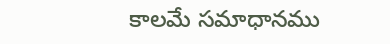కాలమే సమాధానము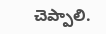చెప్పాలి.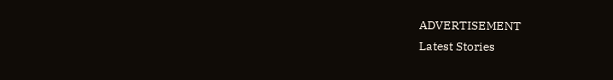ADVERTISEMENT
Latest Stories